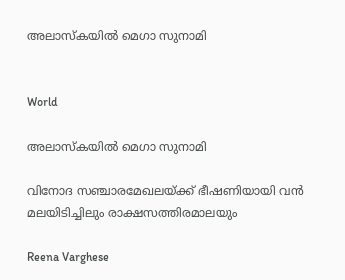അലാസ്കയിൽ മെഗാ സുനാമി


World

അലാസ്കയിൽ മെഗാ സുനാമി

വിനോദ സഞ്ചാരമേഖലയ്ക്ക് ഭീഷണിയായി വൻ മലയിടിച്ചിലും രാക്ഷസത്തിരമാലയും

Reena Varghese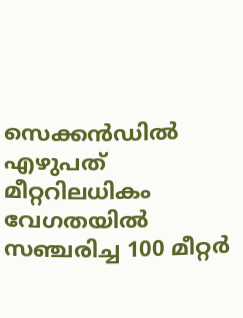സെക്കൻഡിൽ എഴുപത് മീറ്ററിലധികം വേഗതയിൽ സഞ്ചരിച്ച 100 മീറ്റർ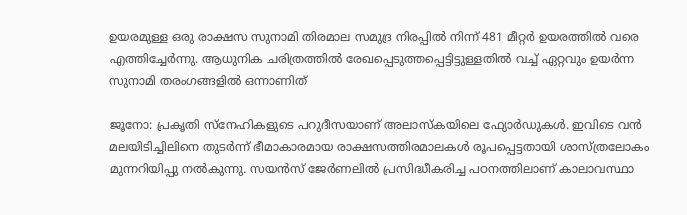ഉയരമുള്ള ഒരു രാക്ഷസ സുനാമി തിരമാല സമുദ്ര നിരപ്പിൽ നിന്ന് 481 മീറ്റർ ഉയരത്തിൽ വരെ എത്തിച്ചേർന്നു. ആധുനിക ചരിത്രത്തിൽ രേഖപ്പെടുത്തപ്പെട്ടിട്ടുള്ളതിൽ വച്ച് ഏറ്റവും ഉയർന്ന സുനാമി തരംഗങ്ങളിൽ ഒന്നാണിത്

ജൂനോ: പ്രകൃതി സ്നേഹികളുടെ പറുദീസയാണ് അലാസ്കയിലെ ഫ്യോർഡുകൾ. ഇവിടെ വൻ മലയിടിച്ചിലിനെ തുടർന്ന് ഭീമാകാരമായ രാക്ഷസത്തിരമാലകൾ രൂപപ്പെട്ടതായി ശാസ്ത്രലോകം മുന്നറിയിപ്പു നൽകുന്നു. സയൻസ് ജേർണലിൽ പ്രസിദ്ധീകരിച്ച പഠനത്തിലാണ് കാലാവസ്ഥാ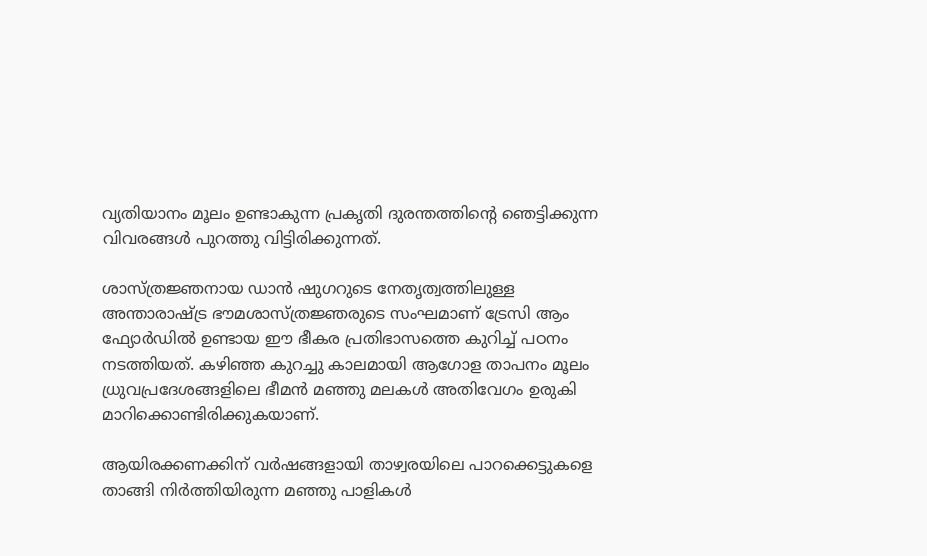വ്യതിയാനം മൂലം ഉണ്ടാകുന്ന പ്രകൃതി ദുരന്തത്തിന്‍റെ ഞെട്ടിക്കുന്ന വിവരങ്ങൾ പുറത്തു വിട്ടിരിക്കുന്നത്.

ശാസ്ത്രജ്ഞനായ ഡാൻ ഷുഗറുടെ നേതൃത്വത്തിലുള്ള അന്താരാഷ്ട്ര ഭൗമശാസ്ത്രജ്ഞരുടെ സംഘമാണ് ട്രേസി ആം ഫ്യോർഡിൽ ഉണ്ടായ ഈ ഭീകര പ്രതിഭാസത്തെ കുറിച്ച് പഠനം നടത്തിയത്. കഴിഞ്ഞ കുറച്ചു കാലമായി ആഗോള താപനം മൂലം ധ്രുവപ്രദേശങ്ങളിലെ ഭീമൻ മഞ്ഞു മലകൾ അതിവേഗം ഉരുകി മാറിക്കൊണ്ടിരിക്കുകയാണ്.

ആയിരക്കണക്കിന് വർഷങ്ങളായി താഴ്വരയിലെ പാറക്കെട്ടുകളെ താങ്ങി നിർത്തിയിരുന്ന മഞ്ഞു പാളികൾ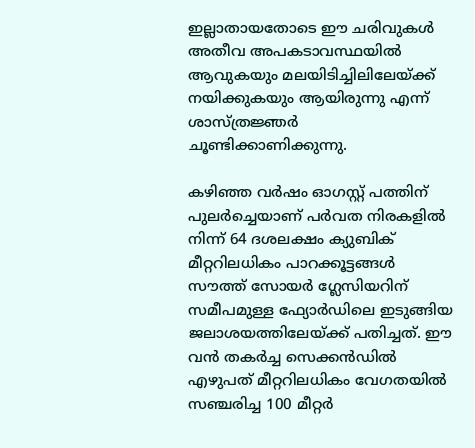ഇല്ലാതായതോടെ ഈ ചരിവുകൾ അതീവ അപകടാവസ്ഥയിൽ ആവുകയും മലയിടിച്ചിലിലേയ്ക്ക് നയിക്കുകയും ആയിരുന്നു എന്ന് ശാസ്ത്രജ്ഞർ ചൂണ്ടിക്കാണിക്കുന്നു.

കഴിഞ്ഞ വർഷം ഓഗസ്റ്റ് പത്തിന് പുലർച്ചെയാണ് പർവത നിരകളിൽ നിന്ന് 64 ദശലക്ഷം ക്യുബിക് മീറ്ററിലധികം പാറക്കൂട്ടങ്ങൾ സൗത്ത് സോയർ ഗ്ലേസിയറിന് സമീപമുള്ള ഫ്യോർഡിലെ ഇടുങ്ങിയ ജലാശയത്തിലേയ്ക്ക് പതിച്ചത്. ഈ വൻ തകർച്ച സെക്കൻഡിൽ എഴുപത് മീറ്ററിലധികം വേഗതയിൽ സഞ്ചരിച്ച 100 മീറ്റർ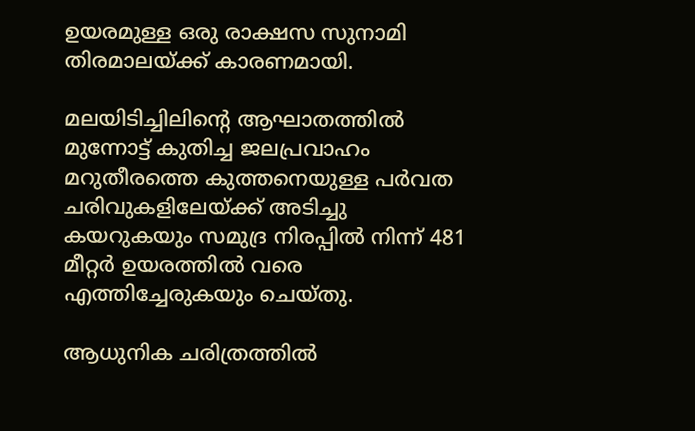ഉയരമുള്ള ഒരു രാക്ഷസ സുനാമി തിരമാലയ്ക്ക് കാരണമായി.

മലയിടിച്ചിലിന്‍റെ ആഘാതത്തിൽ മുന്നോട്ട് കുതിച്ച ജലപ്രവാഹം മറുതീരത്തെ കുത്തനെയുള്ള പർവത ചരിവുകളിലേയ്ക്ക് അടിച്ചു കയറുകയും സമുദ്ര നിരപ്പിൽ നിന്ന് 481 മീറ്റർ ഉയരത്തിൽ വരെ എത്തിച്ചേരുകയും ചെയ്തു.

ആധുനിക ചരിത്രത്തിൽ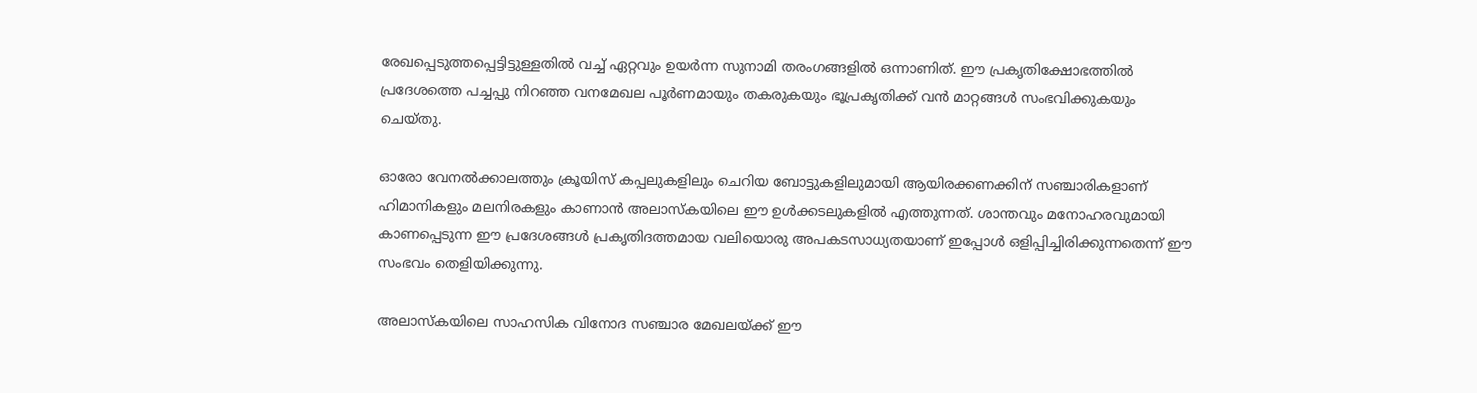രേഖപ്പെടുത്തപ്പെട്ടിട്ടുള്ളതിൽ വച്ച് ഏറ്റവും ഉയർന്ന സുനാമി തരംഗങ്ങളിൽ ഒന്നാണിത്. ഈ പ്രകൃതിക്ഷോഭത്തിൽ പ്രദേശത്തെ പച്ചപ്പു നിറഞ്ഞ വനമേഖല പൂർണമായും തകരുകയും ഭൂപ്രകൃതിക്ക് വൻ മാറ്റങ്ങൾ സംഭവിക്കുകയും ചെയ്തു.

ഓരോ വേനൽക്കാലത്തും ക്രൂയിസ് കപ്പലുകളിലും ചെറിയ ബോട്ടുകളിലുമായി ആയിരക്കണക്കിന് സഞ്ചാരികളാണ് ഹിമാനികളും മലനിരകളും കാണാൻ അലാസ്കയിലെ ഈ ഉൾക്കടലുകളിൽ എത്തുന്നത്. ശാന്തവും മനോഹരവുമായി കാണപ്പെടുന്ന ഈ പ്രദേശങ്ങൾ പ്രകൃതിദത്തമായ വലിയൊരു അപകടസാധ്യതയാണ് ഇപ്പോൾ ഒളിപ്പിച്ചിരിക്കുന്നതെന്ന് ഈ സംഭവം തെളിയിക്കുന്നു.

അലാസ്കയിലെ സാഹസിക വിനോദ സഞ്ചാര മേഖലയ്ക്ക് ഈ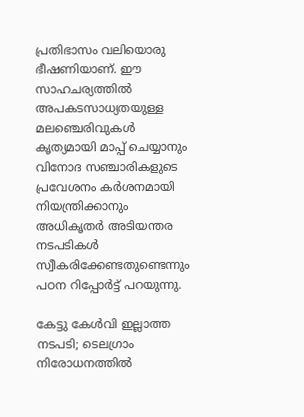പ്രതിഭാസം വലിയൊരു ഭീഷണിയാണ്. ഈ സാഹചര്യത്തിൽ അപകടസാധ്യതയുള്ള മലഞ്ചെരിവുകൾ കൃത്യമായി മാപ്പ് ചെയ്യാനും വിനോദ സഞ്ചാരികളുടെ പ്രവേശനം കർശനമായി നിയന്ത്രിക്കാനും അധികൃതർ അടിയന്തര നടപടികൾ സ്വീകരിക്കേണ്ടതുണ്ടെന്നും പഠന റിപ്പോർട്ട് പറയുന്നു.

കേട്ടു കേൾവി ഇല്ലാത്ത നടപടി; ടെലഗ്രാം നിരോധനത്തിൽ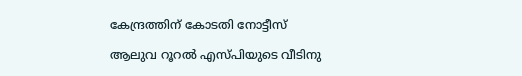കേന്ദ്രത്തിന് കോടതി നോട്ടീസ്

ആലുവ റൂറൽ എസ്‌പിയുടെ വീടിനു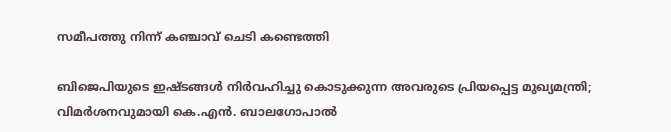സമീപത്തു നിന്ന് കഞ്ചാവ് ചെടി കണ്ടെത്തി

ബിജെപിയുടെ ഇഷ്ടങ്ങൾ നിർവഹിച്ചു കൊടുക്കുന്ന അവരുടെ പ്രിയപ്പെട്ട മുഖ്യമന്ത്രി; വിമർശനവുമായി കെ.എൻ. ബാലഗോപാൽ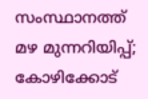സംസ്ഥാനത്ത് മഴ മുന്നറിയിപ്പ്; കോഴിക്കോട്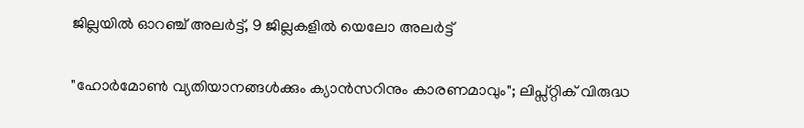ജില്ലയിൽ ഓറഞ്ച് അലർട്ട്, 9 ജില്ലകളിൽ യെലോ അലർട്ട്

"ഹോര്‍മോണ്‍ വ്യതിയാനങ്ങൾക്കും ക്യാൻസറിനും കാരണമാവും"; ലിപ്സ്റ്റിക് വിരുദ്ധ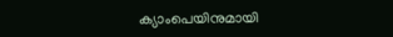ക്യാംപെയിനുമായി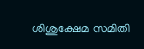ശിശുക്ഷേമ സമിതി